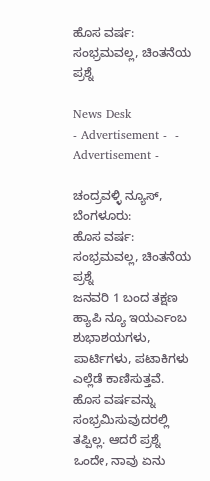ಹೊಸ ವರ್ಷ: ಸಂಭ್ರಮವಲ್ಲ, ಚಿಂತನೆಯ ಪ್ರಶ್ನೆ

News Desk
- Advertisement -  - Advertisement -

ಚಂದ್ರವಳ್ಳಿ ನ್ಯೂಸ್, ಬೆಂಗಳೂರು:
ಹೊಸ ವರ್ಷ: ಸಂಭ್ರಮವಲ್ಲ, ಚಿಂತನೆಯ ಪ್ರಶ್ನೆ
ಜನವರಿ 1 ಬಂದ ತಕ್ಷಣ ಹ್ಯಾಪಿ ನ್ಯೂ ಇಯರ್ಎಂಬ ಶುಭಾಶಯಗಳು, ಪಾರ್ಟಿಗಳು, ಪಟಾಕಿಗಳು ಎಲ್ಲೆಡೆ ಕಾಣಿಸುತ್ತವೆ. ಹೊಸ ವರ್ಷವನ್ನು ಸಂಭ್ರಮಿಸುವುದರಲ್ಲಿ ತಪ್ಪಿಲ್ಲ. ಆದರೆ ಪ್ರಶ್ನೆ ಒಂದೇ, ನಾವು ಏನು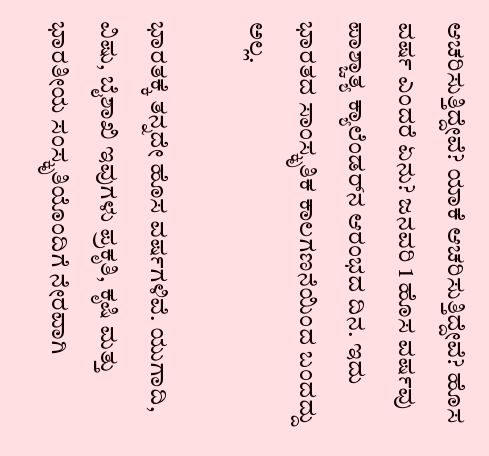ಆಚರಿಸುತ್ತಿದ್ದೇವೆ? ಯಾಕೆ ಆಚರಿಸುತ್ತಿದ್ದೇವೆ? ಹೊಸ ವರ್ಷ ಎಂದರೆ ಏನು? ಜನವರಿ 1 ಹೊಸ ವರ್ಷವು ಪಾಶ್ಚಾತ್ಯ ಕ್ಯಾಲೆಂಡರ್‌ನ ಆರಂಭದ ದಿನ. ಇದು ಭಾರತದ ಸಾಂಸ್ಕೃತಿಕ ಕಾಲಗಣನೆಯಿಂದ ಬಂದದ್ದು ಅಲ್ಲ.

ಭಾರತಕ್ಕೆ ತನ್ನದೇ ಹೊಸ ವರ್ಷಗಳಿವೆ. ಯುಗಾದಿ, ವಿಷು, ಬೈಶಾಖಿ ಇವುಗಳು ಪ್ರಕೃತಿ, ಕೃಷಿ ಮತ್ತು ಭಾರತೀಯ ಸಂಸ್ಕೃತಿಯೊಂದಿಗೆ ನೇರವಾಗಿ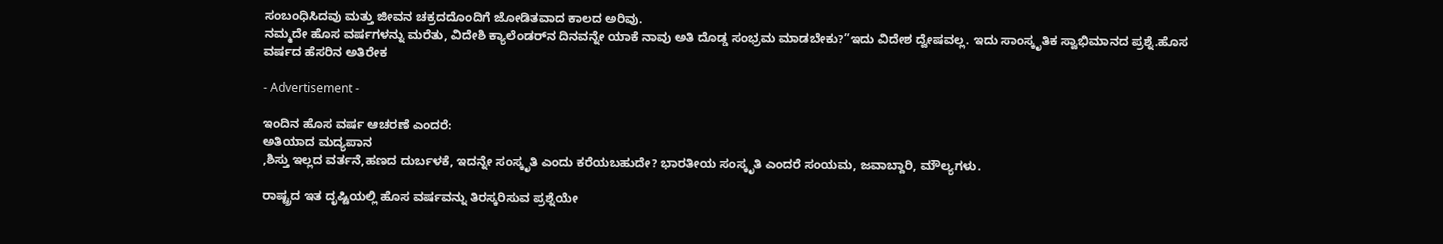ಸಂಬಂಧಿಸಿದವು ಮತ್ತು ಜೀವನ ಚಕ್ರದದೊಂದಿಗೆ ಜೋಡಿತವಾದ ಕಾಲದ ಅರಿವು.
ನಮ್ಮದೇ ಹೊಸ ವರ್ಷಗಳನ್ನು ಮರೆತು, ವಿದೇಶಿ ಕ್ಯಾಲೆಂಡರ್‌ನ ದಿನವನ್ನೇ ಯಾಕೆ ನಾವು ಅತಿ ದೊಡ್ಡ ಸಂಭ್ರಮ ಮಾಡಬೇಕು?”ಇದು ವಿದೇಶ ದ್ವೇಷವಲ್ಲ. ಇದು ಸಾಂಸ್ಕೃತಿಕ ಸ್ವಾಭಿಮಾನದ ಪ್ರಶ್ನೆ.ಹೊಸ ವರ್ಷದ ಹೆಸರಿನ ಅತಿರೇಕ

- Advertisement -

ಇಂದಿನ ಹೊಸ ವರ್ಷ ಆಚರಣೆ ಎಂದರೆ:
ಅತಿಯಾದ ಮದ್ಯಪಾನ
,ಶಿಸ್ತು ಇಲ್ಲದ ವರ್ತನೆ,ಹಣದ ದುರ್ಬಳಕೆ, ಇದನ್ನೇ ಸಂಸ್ಕೃತಿ ಎಂದು ಕರೆಯಬಹುದೇ? ಭಾರತೀಯ ಸಂಸ್ಕೃತಿ ಎಂದರೆ ಸಂಯಮ, ಜವಾಬ್ದಾರಿ, ಮೌಲ್ಯಗಳು.

ರಾಷ್ಟ್ರದ ಇತ ದೃಷ್ಟಿಯಲ್ಲಿ ಹೊಸ ವರ್ಷವನ್ನು ತಿರಸ್ಕರಿಸುವ ಪ್ರಶ್ನೆಯೇ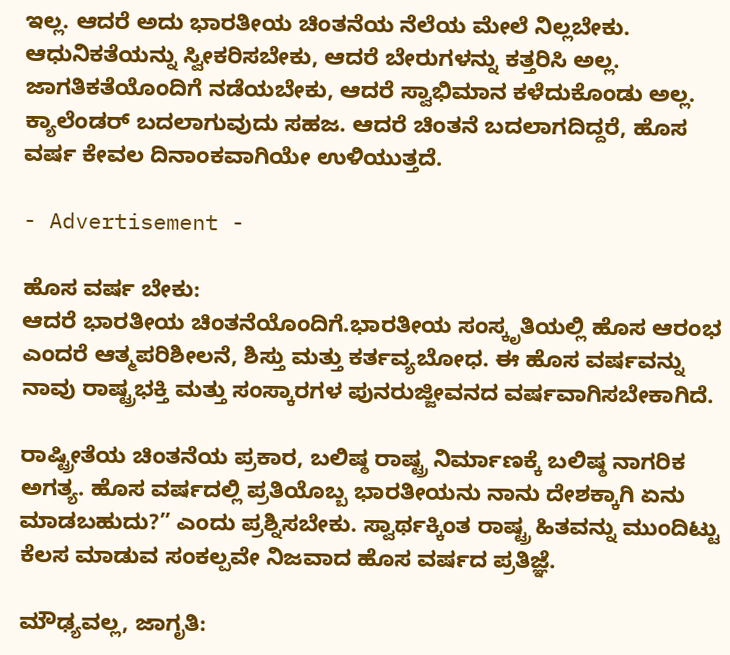ಇಲ್ಲ. ಆದರೆ ಅದು ಭಾರತೀಯ ಚಿಂತನೆಯ ನೆಲೆಯ ಮೇಲೆ ನಿಲ್ಲಬೇಕು. ಆಧುನಿಕತೆಯನ್ನು ಸ್ವೀಕರಿಸಬೇಕು, ಆದರೆ ಬೇರುಗಳನ್ನು ಕತ್ತರಿಸಿ ಅಲ್ಲ. ಜಾಗತಿಕತೆಯೊಂದಿಗೆ ನಡೆಯಬೇಕು, ಆದರೆ ಸ್ವಾಭಿಮಾನ ಕಳೆದುಕೊಂಡು ಅಲ್ಲ. ಕ್ಯಾಲೆಂಡರ್ ಬದಲಾಗುವುದು ಸಹಜ. ಆದರೆ ಚಿಂತನೆ ಬದಲಾಗದಿದ್ದರೆ, ಹೊಸ ವರ್ಷ ಕೇವಲ ದಿನಾಂಕವಾಗಿಯೇ ಉಳಿಯುತ್ತದೆ.

- Advertisement -

ಹೊಸ ವರ್ಷ ಬೇಕು:
ಆದರೆ ಭಾರತೀಯ ಚಿಂತನೆಯೊಂದಿಗೆ.ಭಾರತೀಯ ಸಂಸ್ಕೃತಿಯಲ್ಲಿ ಹೊಸ ಆರಂಭ ಎಂದರೆ ಆತ್ಮಪರಿಶೀಲನೆ, ಶಿಸ್ತು ಮತ್ತು ಕರ್ತವ್ಯಬೋಧ. ಈ ಹೊಸ ವರ್ಷವನ್ನು ನಾವು ರಾಷ್ಟ್ರಭಕ್ತಿ ಮತ್ತು ಸಂಸ್ಕಾರಗಳ ಪುನರುಜ್ಜೀವನದ ವರ್ಷವಾಗಿಸಬೇಕಾಗಿದೆ.

ರಾಷ್ಟ್ರೀತೆಯ ಚಿಂತನೆಯ ಪ್ರಕಾರ, ಬಲಿಷ್ಠ ರಾಷ್ಟ್ರ ನಿರ್ಮಾಣಕ್ಕೆ ಬಲಿಷ್ಠ ನಾಗರಿಕ ಅಗತ್ಯ. ಹೊಸ ವರ್ಷದಲ್ಲಿ ಪ್ರತಿಯೊಬ್ಬ ಭಾರತೀಯನು ನಾನು ದೇಶಕ್ಕಾಗಿ ಏನು ಮಾಡಬಹುದು?” ಎಂದು ಪ್ರಶ್ನಿಸಬೇಕು. ಸ್ವಾರ್ಥಕ್ಕಿಂತ ರಾಷ್ಟ್ರ ಹಿತವನ್ನು ಮುಂದಿಟ್ಟು ಕೆಲಸ ಮಾಡುವ ಸಂಕಲ್ಪವೇ ನಿಜವಾದ ಹೊಸ ವರ್ಷದ ಪ್ರತಿಜ್ಞೆ.

ಮೌಢ್ಯವಲ್ಲ, ಜಾಗೃತಿ: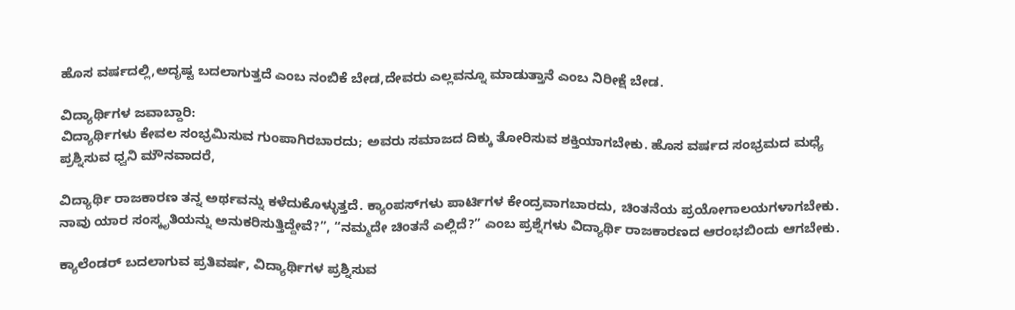ಹೊಸ ವರ್ಷದಲ್ಲಿ,ಅದೃಷ್ಟ ಬದಲಾಗುತ್ತದೆ ಎಂಬ ನಂಬಿಕೆ ಬೇಡ,ದೇವರು ಎಲ್ಲವನ್ನೂ ಮಾಡುತ್ತಾನೆ ಎಂಬ ನಿರೀಕ್ಷೆ ಬೇಡ.

ವಿದ್ಯಾರ್ಥಿಗಳ ಜವಾಬ್ದಾರಿ:
ವಿದ್ಯಾರ್ಥಿಗಳು ಕೇವಲ ಸಂಭ್ರಮಿಸುವ ಗುಂಪಾಗಿರಬಾರದು; ಅವರು ಸಮಾಜದ ದಿಕ್ಕು ತೋರಿಸುವ ಶಕ್ತಿಯಾಗಬೇಕು. ಹೊಸ ವರ್ಷದ ಸಂಭ್ರಮದ ಮಧ್ಯೆ ಪ್ರಶ್ನಿಸುವ ಧ್ವನಿ ಮೌನವಾದರೆ,

ವಿದ್ಯಾರ್ಥಿ ರಾಜಕಾರಣ ತನ್ನ ಅರ್ಥವನ್ನು ಕಳೆದುಕೊಳ್ಳುತ್ತದೆ. ಕ್ಯಾಂಪಸ್‌ಗಳು ಪಾರ್ಟಿಗಳ ಕೇಂದ್ರವಾಗಬಾರದು, ಚಿಂತನೆಯ ಪ್ರಯೋಗಾಲಯಗಳಾಗಬೇಕು. ನಾವು ಯಾರ ಸಂಸ್ಕೃತಿಯನ್ನು ಅನುಕರಿಸುತ್ತಿದ್ದೇವೆ?”, “ನಮ್ಮದೇ ಚಿಂತನೆ ಎಲ್ಲಿದೆ?” ಎಂಬ ಪ್ರಶ್ನೆಗಳು ವಿದ್ಯಾರ್ಥಿ ರಾಜಕಾರಣದ ಆರಂಭಬಿಂದು ಆಗಬೇಕು.

ಕ್ಯಾಲೆಂಡರ್ ಬದಲಾಗುವ ಪ್ರತಿವರ್ಷ, ವಿದ್ಯಾರ್ಥಿಗಳ ಪ್ರಶ್ನಿಸುವ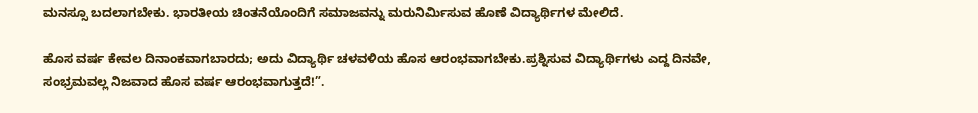ಮನಸ್ಸೂ ಬದಲಾಗಬೇಕು. ಭಾರತೀಯ ಚಿಂತನೆಯೊಂದಿಗೆ ಸಮಾಜವನ್ನು ಮರುನಿರ್ಮಿಸುವ ಹೊಣೆ ವಿದ್ಯಾರ್ಥಿಗಳ ಮೇಲಿದೆ.

ಹೊಸ ವರ್ಷ ಕೇವಲ ದಿನಾಂಕವಾಗಬಾರದು; ಅದು ವಿದ್ಯಾರ್ಥಿ ಚಳವಳಿಯ ಹೊಸ ಆರಂಭವಾಗಬೇಕು.ಪ್ರಶ್ನಿಸುವ ವಿದ್ಯಾರ್ಥಿಗಳು ಎದ್ದ ದಿನವೇ, ಸಂಭ್ರಮವಲ್ಲ ನಿಜವಾದ ಹೊಸ ವರ್ಷ ಆರಂಭವಾಗುತ್ತದೆ!”.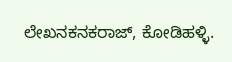ಲೇಖನಕನಕರಾಜ್, ಕೋಡಿಹಳ್ಳಿ.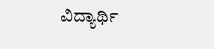ವಿದ್ಯಾರ್ಥಿ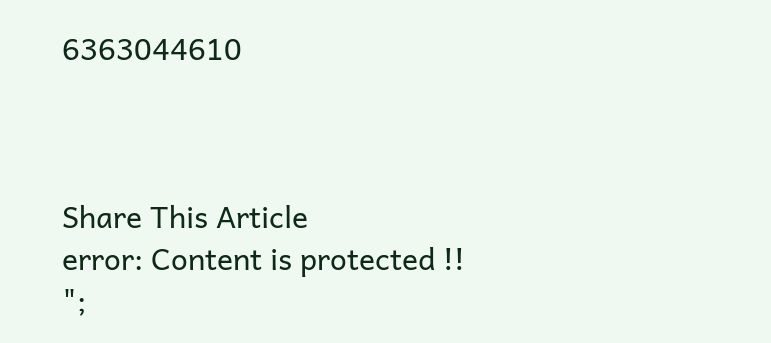6363044610



Share This Article
error: Content is protected !!
";